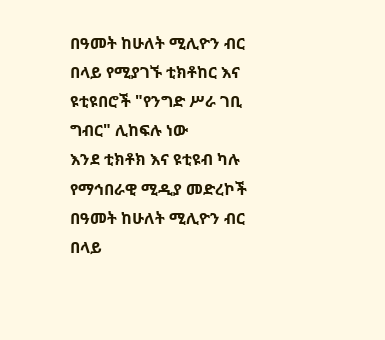በዓመት ከሁለት ሚሊዮን ብር በላይ የሚያገኙ ቲክቶከር እና ዩቲዩበሮች "የንግድ ሥራ ገቢ ግብር" ሊከፍሉ ነው
እንደ ቲክቶክ እና ዩቲዩብ ካሉ የማኅበራዊ ሚዲያ መድረኮች በዓመት ከሁለት ሚሊዮን ብር በላይ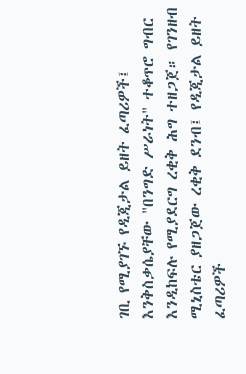ገቢ የሚያገኙ የዲጂታል ይዘት ፈጣሪዎች፤ እንቅስቃሴያቸው "በንግድ ሥራነት" ተቆጥሮ ግብር እንዲከፍሉ የሚያደርግ ረቂቅ ሕግ ተዘጋጀ። የገንዘብ ሚኒስቴር ያዘጋጀው ረቂቅ ደንብ፤ የዲጂታል ይዘት ፈጣሪዎች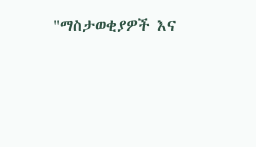"ማስታወቂያዎች እና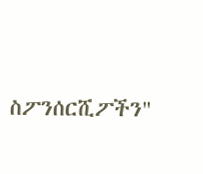ስፖንሰርሺፖችን"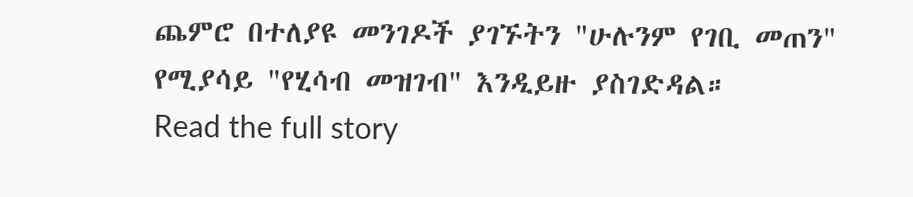ጨምሮ በተለያዩ መንገዶች ያገኙትን "ሁሉንም የገቢ መጠን" የሚያሳይ "የሂሳብ መዝገብ" እንዲይዙ ያስገድዳል።
Read the full story